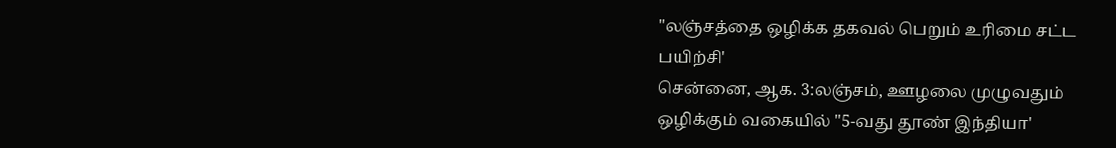"லஞ்சத்தை ஒழிக்க தகவல் பெறும் உரிமை சட்ட
பயிற்சி'
சென்னை, ஆக. 3:லஞ்சம், ஊழலை முழுவதும்
ஒழிக்கும் வகையில் "5-வது தூண் இந்தியா'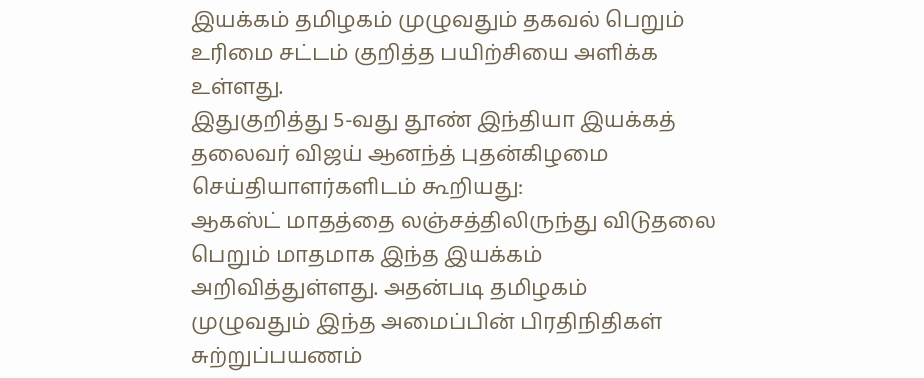இயக்கம் தமிழகம் முழுவதும் தகவல் பெறும்
உரிமை சட்டம் குறித்த பயிற்சியை அளிக்க
உள்ளது.
இதுகுறித்து 5-வது தூண் இந்தியா இயக்கத்
தலைவர் விஜய் ஆனந்த் புதன்கிழமை
செய்தியாளர்களிடம் கூறியது:
ஆகஸ்ட் மாதத்தை லஞ்சத்திலிருந்து விடுதலை
பெறும் மாதமாக இந்த இயக்கம்
அறிவித்துள்ளது. அதன்படி தமிழகம்
முழுவதும் இந்த அமைப்பின் பிரதிநிதிகள்
சுற்றுப்பயணம்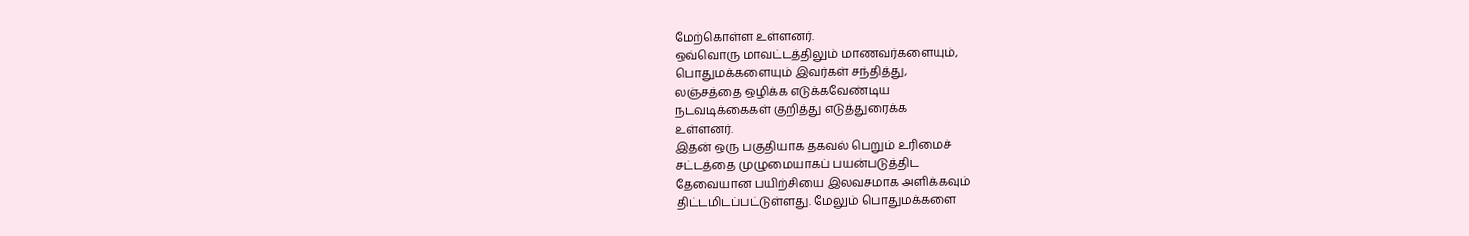மேற்கொள்ள உள்ளனர்.
ஒவ்வொரு மாவட்டத்திலும் மாணவர்களையும்,
பொதுமக்களையும் இவர்கள் சந்தித்து,
லஞ்சத்தை ஒழிக்க எடுக்கவேண்டிய
நடவடிக்கைகள் குறித்து எடுத்துரைக்க
உள்ளனர்.
இதன் ஒரு பகுதியாக தகவல் பெறும் உரிமைச்
சட்டத்தை முழுமையாகப் பயன்படுத்திட
தேவையான பயிற்சியை இலவசமாக அளிக்கவும்
திட்டமிடப்பட்டுள்ளது. மேலும் பொதுமக்களை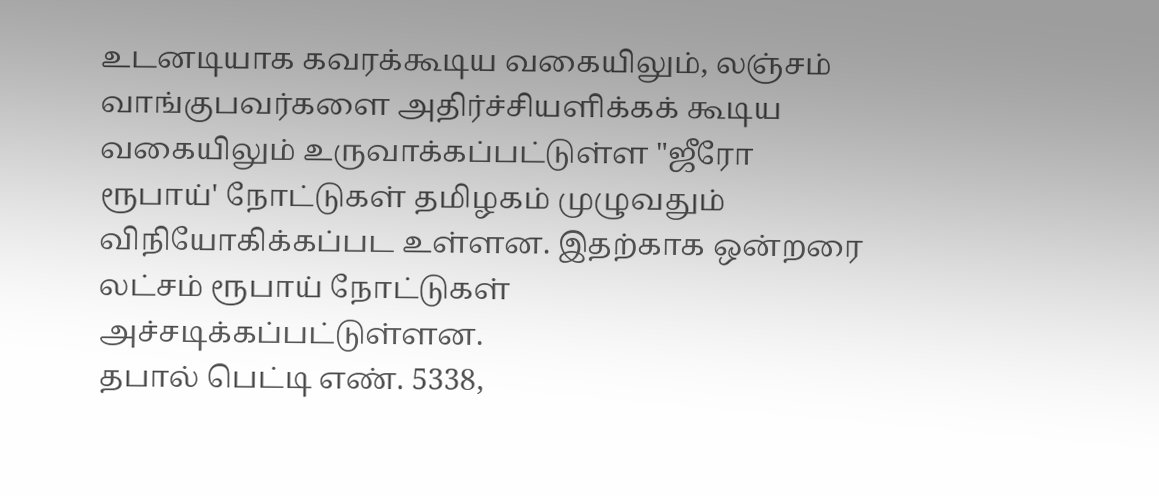உடனடியாக கவரக்கூடிய வகையிலும், லஞ்சம்
வாங்குபவர்களை அதிர்ச்சியளிக்கக் கூடிய
வகையிலும் உருவாக்கப்பட்டுள்ள "ஜீரோ
ரூபாய்' நோட்டுகள் தமிழகம் முழுவதும்
விநியோகிக்கப்பட உள்ளன. இதற்காக ஒன்றரை
லட்சம் ரூபாய் நோட்டுகள்
அச்சடிக்கப்பட்டுள்ளன.
தபால் பெட்டி எண். 5338,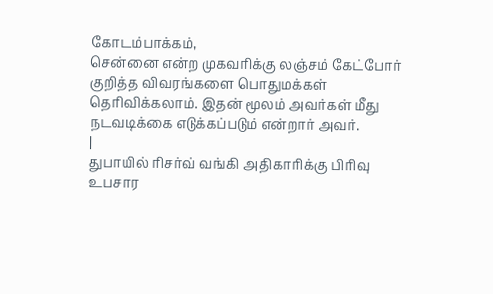கோடம்பாக்கம்,
சென்னை என்ற முகவரிக்கு லஞ்சம் கேட்போர்
குறித்த விவரங்களை பொதுமக்கள்
தெரிவிக்கலாம். இதன் மூலம் அவர்கள் மீது
நடவடிக்கை எடுக்கப்படும் என்றார் அவர்.
|
துபாயில் ரிசர்வ் வங்கி அதிகாரிக்கு பிரிவு
உபசார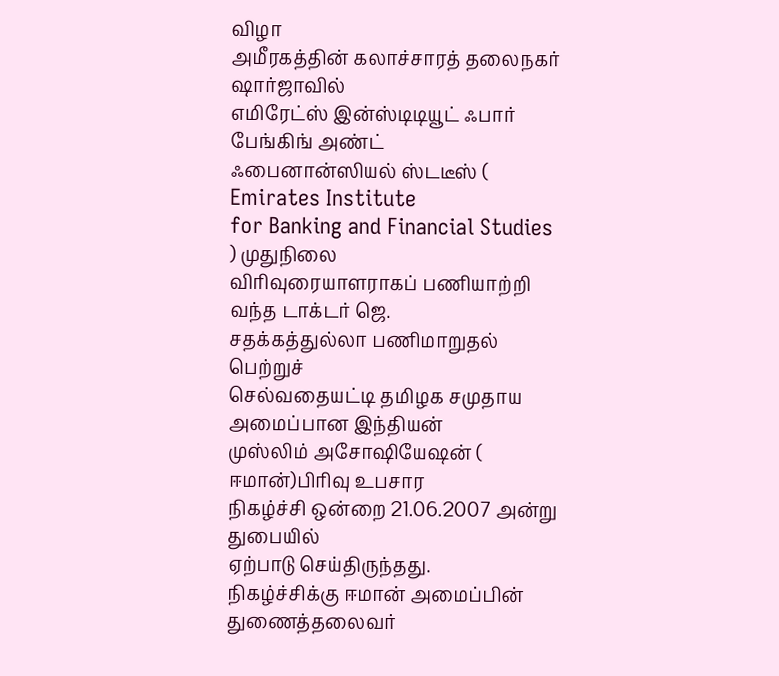விழா
அமீரகத்தின் கலாச்சாரத் தலைநகர் ஷார்ஜாவில்
எமிரேட்ஸ் இன்ஸ்டிடியூட் ஃபார் பேங்கிங் அண்ட்
ஃபைனான்ஸியல் ஸ்டடீஸ் ( Emirates Institute
for Banking and Financial Studies ) முதுநிலை
விரிவுரையாளராகப் பணியாற்றி வந்த டாக்டர் ஜெ.
சதக்கத்துல்லா பணிமாறுதல் பெற்றுச்
செல்வதையட்டி தமிழக சமுதாய அமைப்பான இந்தியன்
முஸ்லிம் அசோஷியேஷன் ( ஈமான்)பிரிவு உபசார
நிகழ்ச்சி ஒன்றை 21.06.2007 அன்று துபையில்
ஏற்பாடு செய்திருந்தது.
நிகழ்ச்சிக்கு ஈமான் அமைப்பின் துணைத்தலைவர்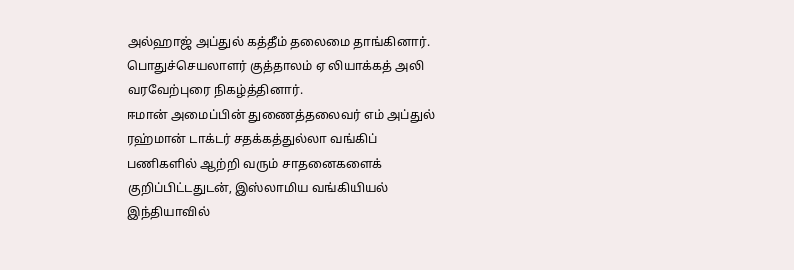அல்ஹாஜ் அப்துல் கத்தீம் தலைமை தாங்கினார்.
பொதுச்செயலாளர் குத்தாலம் ஏ லியாக்கத் அலி
வரவேற்புரை நிகழ்த்தினார்.
ஈமான் அமைப்பின் துணைத்தலைவர் எம் அப்துல்
ரஹ்மான் டாக்டர் சதக்கத்துல்லா வங்கிப்
பணிகளில் ஆற்றி வரும் சாதனைகளைக்
குறிப்பிட்டதுடன், இஸ்லாமிய வங்கியியல்
இந்தியாவில்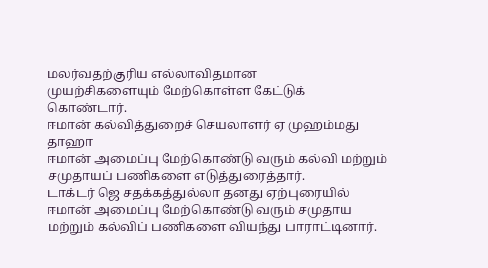மலர்வதற்குரிய எல்லாவிதமான
முயற்சிகளையும் மேற்கொள்ள கேட்டுக் கொண்டார்.
ஈமான் கல்வித்துறைச் செயலாளர் ஏ முஹம்மது தாஹா
ஈமான் அமைப்பு மேற்கொண்டு வரும் கல்வி மற்றும்
சமுதாயப் பணிகளை எடுத்துரைத்தார்.
டாக்டர் ஜெ சதக்கத்துல்லா தனது ஏற்புரையில்
ஈமான் அமைப்பு மேற்கொண்டு வரும் சமுதாய
மற்றும் கல்விப் பணிகளை வியந்து பாராட்டினார்.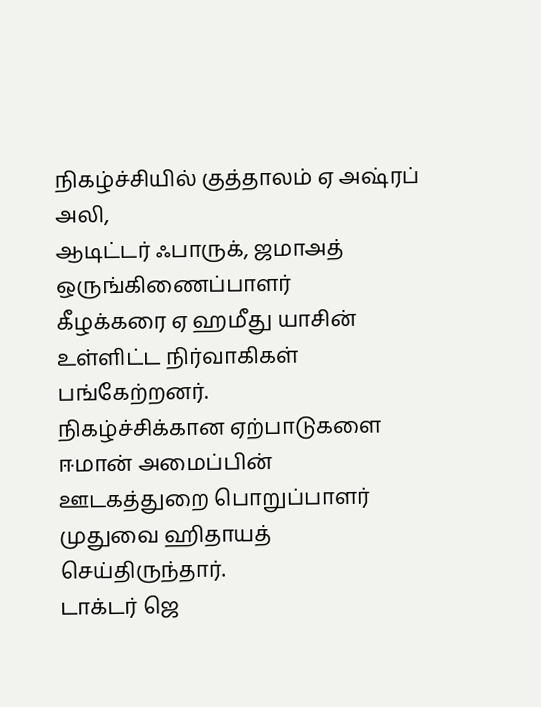நிகழ்ச்சியில் குத்தாலம் ஏ அஷ்ரப் அலி,
ஆடிட்டர் ஃபாருக், ஜமாஅத் ஒருங்கிணைப்பாளர்
கீழக்கரை ஏ ஹமீது யாசின் உள்ளிட்ட நிர்வாகிகள்
பங்கேற்றனர்.
நிகழ்ச்சிக்கான ஏற்பாடுகளை ஈமான் அமைப்பின்
ஊடகத்துறை பொறுப்பாளர் முதுவை ஹிதாயத்
செய்திருந்தார்.
டாக்டர் ஜெ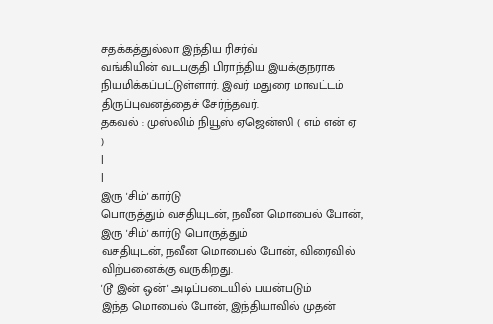சதக்கத்துல்லா இந்திய ரிசர்வ்
வங்கியின் வடபகுதி பிராந்திய இயக்குநராக
நியமிக்கப்பட்டுள்ளார். இவர் மதுரை மாவட்டம்
திருப்புவனத்தைச் சேர்ந்தவர்.
தகவல் : முஸ்லிம் நியூஸ் ஏஜென்ஸி ( எம் என் ஏ
)
|
|
இரு 'சிம்' கார்டு
பொருத்தும் வசதியுடன், நவீன மொபைல் போன், இரு 'சிம்' கார்டு பொருத்தும்
வசதியுடன், நவீன மொபைல் போன், விரைவில்
விற்பனைக்கு வருகிறது.
'டூ இன் ஒன்' அடிப்படையில் பயன்படும்
இந்த மொபைல் போன், இந்தியாவில் முதன்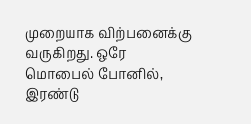முறையாக விற்பனைக்கு வருகிறது. ஒரே
மொபைல் போனில், இரண்டு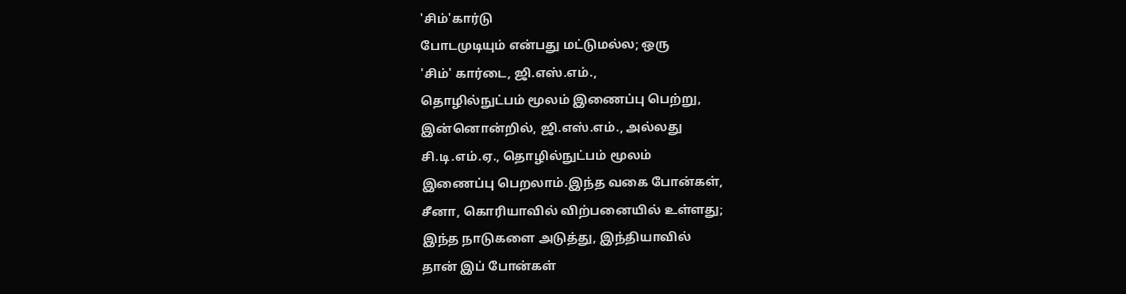'சிம்'கார்டு
போடமுடியும் என்பது மட்டுமல்ல; ஒரு
'சிம்' கார்டை, ஜி.எஸ்.எம்.,
தொழில்நுட்பம் மூலம் இணைப்பு பெற்று,
இன்னொன்றில், ஜி.எஸ்.எம்., அல்லது
சி.டி.எம்.ஏ., தொழில்நுட்பம் மூலம்
இணைப்பு பெறலாம்.இந்த வகை போன்கள்,
சீனா, கொரியாவில் விற்பனையில் உள்ளது;
இந்த நாடுகளை அடுத்து, இந்தியாவில்
தான் இப் போன்கள்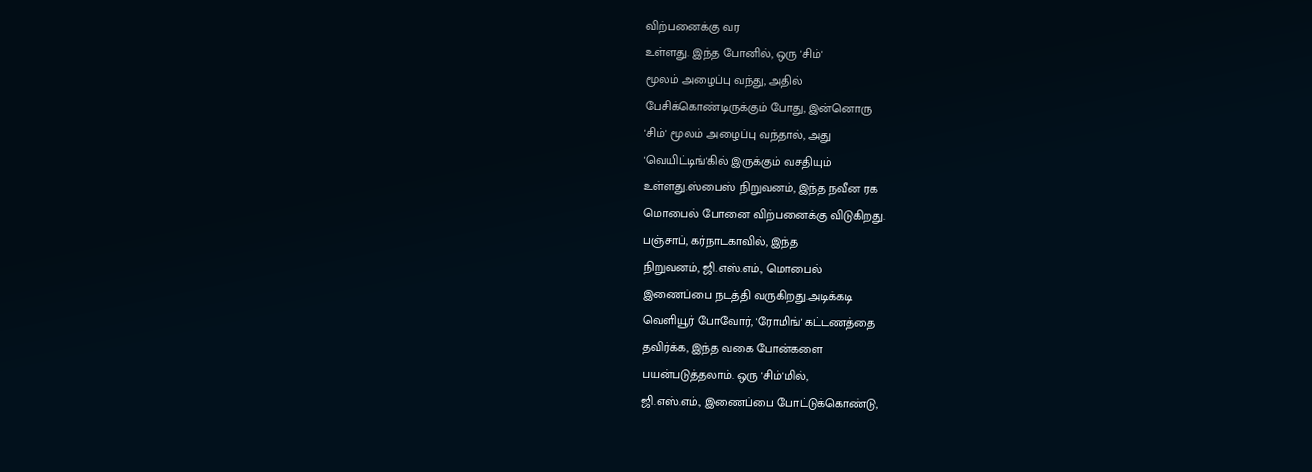விற்பனைக்கு வர
உள்ளது. இந்த போனில், ஒரு 'சிம்'
மூலம் அழைப்பு வந்து, அதில்
பேசிக்கொண்டிருக்கும் போது, இன்னொரு
'சிம்' மூலம் அழைப்பு வந்தால், அது
'வெயிட்டிங்'கில் இருக்கும் வசதியும்
உள்ளது.ஸ்பைஸ் நிறுவனம், இந்த நவீன ரக
மொபைல் போனை விற்பனைக்கு விடுகிறது.
பஞ்சாப், கர்நாடகாவில், இந்த
நிறுவனம், ஜி.எஸ்.எம்., மொபைல்
இணைப்பை நடத்தி வருகிறது.அடிக்கடி
வெளியூர் போவோர், 'ரோமிங்' கட்டணத்தை
தவிர்க்க, இந்த வகை போன்களை
பயன்படுத்தலாம். ஒரு 'சிம்'மில்,
ஜி.எஸ்.எம்., இணைப்பை போட்டுக்கொண்டு,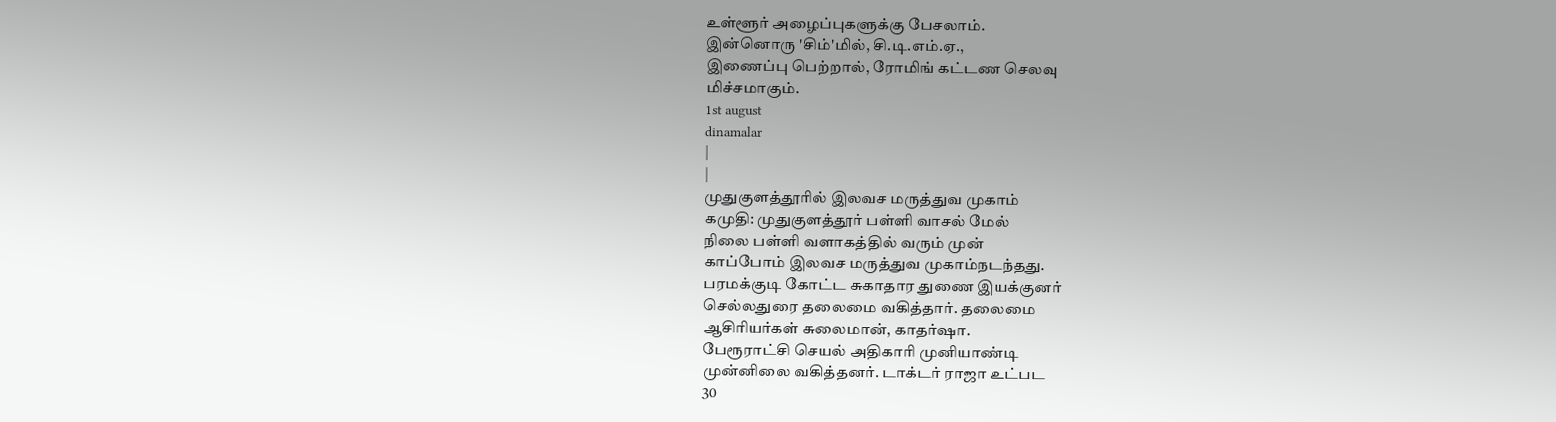உள்ளூர் அழைப்புகளுக்கு பேசலாம்.
இன்னொரு 'சிம்'மில், சி.டி.எம்.ஏ.,
இணைப்பு பெற்றால், ரோமிங் கட்டண செலவு
மிச்சமாகும்.
1st august
dinamalar
|
|
முதுகுளத்தூரில் இலவச மருத்துவ முகாம்
கமுதி: முதுகுளத்தூர் பள்ளி வாசல் மேல்
நிலை பள்ளி வளாகத்தில் வரும் முன்
காப்போம் இலவச மருத்துவ முகாம்நடந்தது.
பரமக்குடி கோட்ட சுகாதார துணை இயக்குனர்
செல்லதுரை தலைமை வகித்தார். தலைமை
ஆசிரியர்கள் சுலைமான், காதர்ஷா.
பேரூராட்சி செயல் அதிகாரி முனியாண்டி
முன்னிலை வகித்தனர். டாக்டர் ராஜா உட்பட
30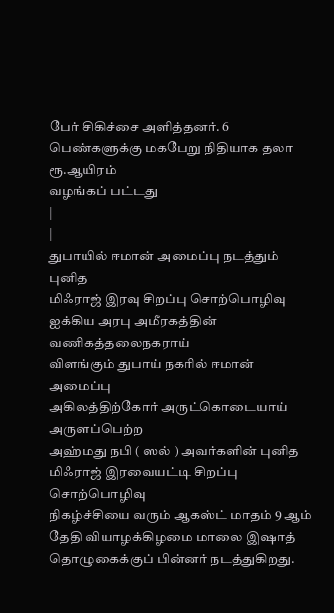பேர் சிகிச்சை அளித்தனர். 6
பெண்களுக்கு மகபேறு நிதியாக தலா ரூ.ஆயிரம்
வழங்கப் பட்டது
|
|
துபாயில் ஈமான் அமைப்பு நடத்தும் புனித
மிஃராஜ் இரவு சிறப்பு சொற்பொழிவு
ஐக்கிய அரபு அமீரகத்தின் வணிகத்தலைநகராய்
விளங்கும் துபாய் நகரில் ஈமான் அமைப்பு
அகிலத்திற்கோர் அருட்கொடையாய் அருளப்பெற்ற
அஹ்மது நபி ( ஸல் ) அவர்களின் புனித
மிஃராஜ் இரவையட்டி சிறப்பு சொற்பொழிவு
நிகழ்ச்சியை வரும் ஆகஸ்ட் மாதம் 9 ஆம்
தேதி வியாழக்கிழமை மாலை இஷாத்
தொழுகைக்குப் பின்னர் நடத்துகிறது.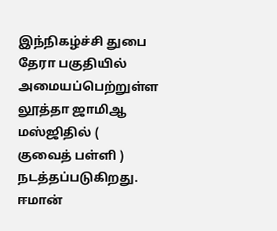இந்நிகழ்ச்சி துபை தேரா பகுதியில்
அமையப்பெற்றுள்ள லூத்தா ஜாமிஆ மஸ்ஜிதில் (
குவைத் பள்ளி ) நடத்தப்படுகிறது.
ஈமான்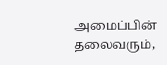அமைப்பின் தலைவரும்,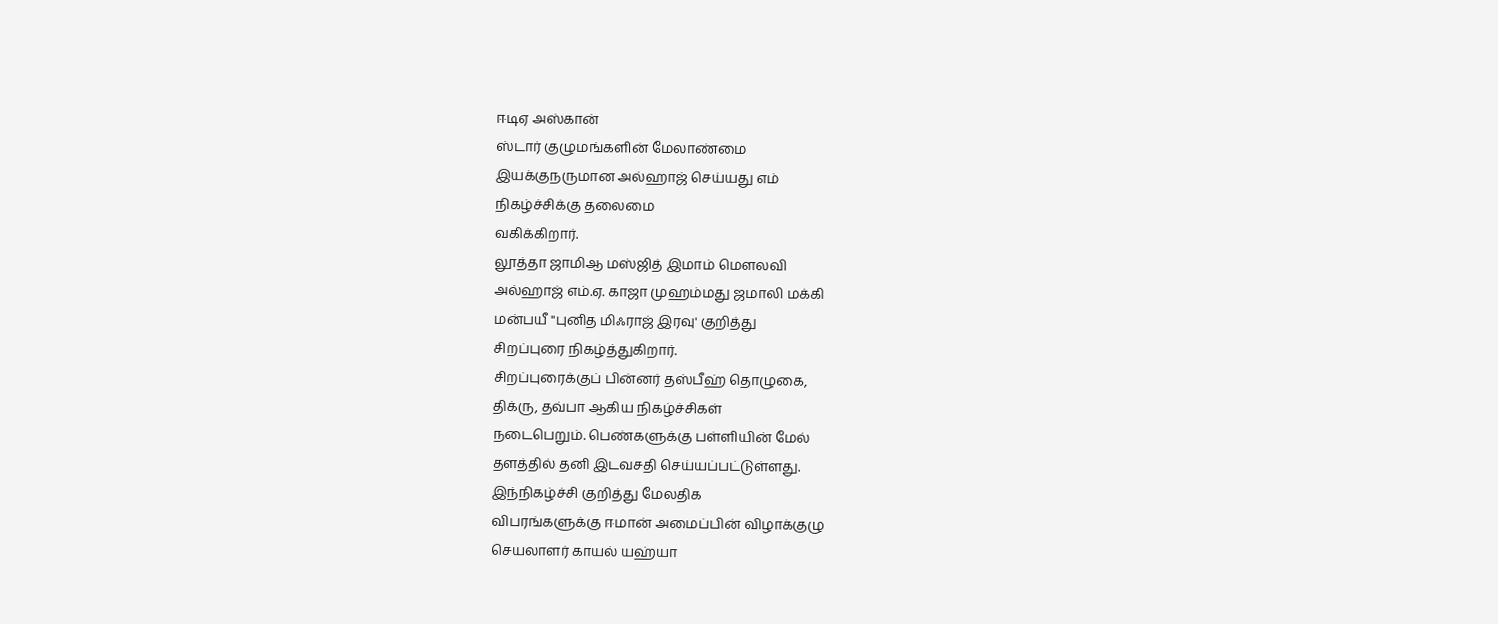ஈடிஏ அஸ்கான்
ஸ்டார் குழுமங்களின் மேலாண்மை
இயக்குநருமான அல்ஹாஜ் செய்யது எம்
நிகழ்ச்சிக்கு தலைமை
வகிக்கிறார்.
லூத்தா ஜாமிஆ மஸ்ஜித் இமாம் மெளலவி
அல்ஹாஜ் எம்.ஏ. காஜா முஹம்மது ஜமாலி மக்கி
மன்பயீ ''புனித மிஃராஜ் இரவு' குறித்து
சிறப்புரை நிகழ்த்துகிறார்.
சிறப்புரைக்குப் பின்னர் தஸ்பீஹ் தொழுகை,
திக்ரு, தவ்பா ஆகிய நிகழ்ச்சிகள்
நடைபெறும். பெண்களுக்கு பள்ளியின் மேல்
தளத்தில் தனி இடவசதி செய்யப்பட்டுள்ளது.
இந்நிகழ்ச்சி குறித்து மேலதிக
விபரங்களுக்கு ஈமான் அமைப்பின் விழாக்குழு
செயலாளர் காயல் யஹ்யா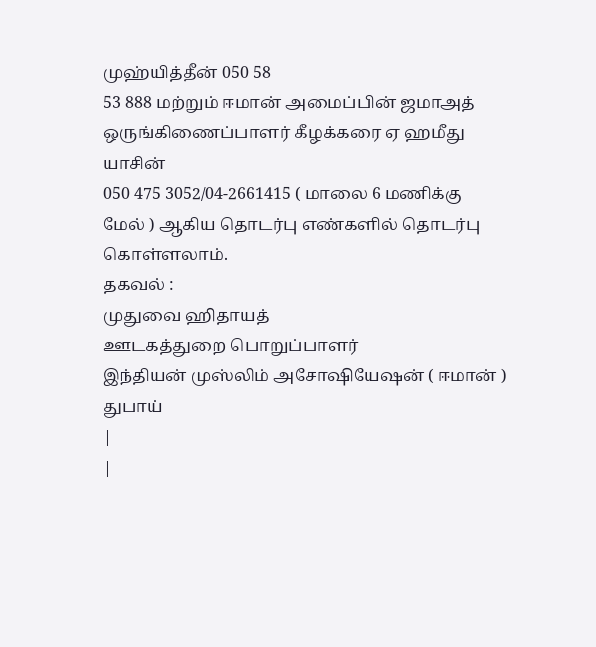முஹ்யித்தீன் 050 58
53 888 மற்றும் ஈமான் அமைப்பின் ஜமாஅத்
ஒருங்கிணைப்பாளர் கீழக்கரை ஏ ஹமீது யாசின்
050 475 3052/04-2661415 ( மாலை 6 மணிக்கு
மேல் ) ஆகிய தொடர்பு எண்களில் தொடர்பு
கொள்ளலாம்.
தகவல் :
முதுவை ஹிதாயத்
ஊடகத்துறை பொறுப்பாளர்
இந்தியன் முஸ்லிம் அசோஷியேஷன் ( ஈமான் )
துபாய்
|
|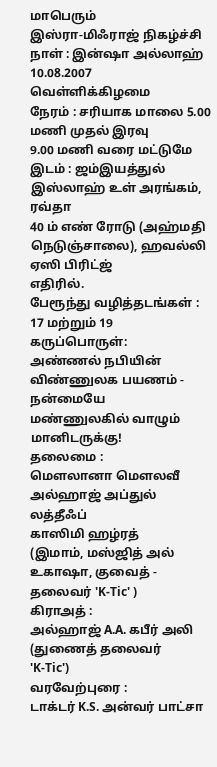மாபெரும்
இஸ்ரா-மிஃராஜ் நிகழ்ச்சி
நாள் : இன்ஷா அல்லாஹ் 10.08.2007
வெள்ளிக்கிழமை
நேரம் : சரியாக மாலை 5.00 மணி முதல் இரவு
9.00 மணி வரை மட்டுமே
இடம் : ஜம்இயத்துல் இஸ்லாஹ் உள் அரங்கம்,
ரவ்தா
40 ம் எண் ரோடு (அஹ்மதி
நெடுஞ்சாலை), ஹவல்லி ஏஸி பிரிட்ஜ்
எதிரில்.
பேரூந்து வழித்தடங்கள் : 17 மற்றும் 19
கருப்பொருள்:
அண்ணல் நபியின் விண்ணுலக பயணம் - நன்மையே
மண்ணுலகில் வாழும் மானிடருக்கு!
தலைமை :
மௌலானா மௌலவீ அல்ஹாஜ் அப்துல் லத்தீஃப்
காஸிமி ஹழ்ரத்
(இமாம், மஸ்ஜித் அல் உகாஷா, குவைத் -
தலைவர் 'K-Tic' )
கிராஅத் :
அல்ஹாஜ் A.A. கபீர் அலி (துணைத் தலைவர்
'K-Tic')
வரவேற்புரை :
டாக்டர் K.S. அன்வர் பாட்சா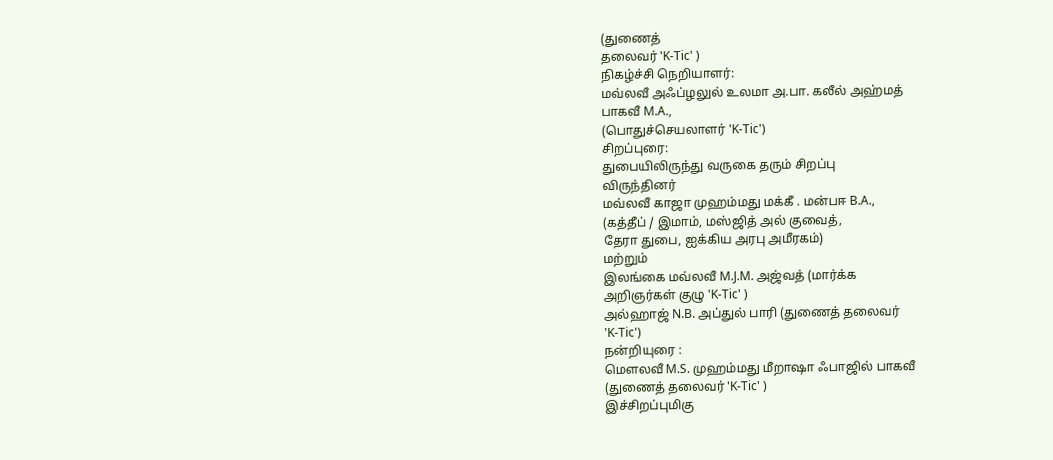(துணைத்
தலைவர் 'K-Tic' )
நிகழ்ச்சி நெறியாளர்:
மவ்லவீ அஃப்ழலுல் உலமா அ.பா. கலீல் அஹ்மத்
பாகவீ M.A.,
(பொதுச்செயலாளர் 'K-Tic')
சிறப்புரை:
துபையிலிருந்து வருகை தரும் சிறப்பு
விருந்தினர்
மவ்லவீ காஜா முஹம்மது மக்கீ . மன்பஈ B.A.,
(கத்தீப் / இமாம், மஸ்ஜித் அல் குவைத்,
தேரா துபை, ஐக்கிய அரபு அமீரகம்)
மற்றும்
இலங்கை மவ்லவீ M.J.M. அஜ்வத் (மார்க்க
அறிஞர்கள் குழு 'K-Tic' )
அல்ஹாஜ் N.B. அப்துல் பாரி (துணைத் தலைவர்
'K-Tic')
நன்றியுரை :
மௌலவீ M.S. முஹம்மது மீறாஷா ஃபாஜில் பாகவீ
(துணைத் தலைவர் 'K-Tic' )
இச்சிறப்புமிகு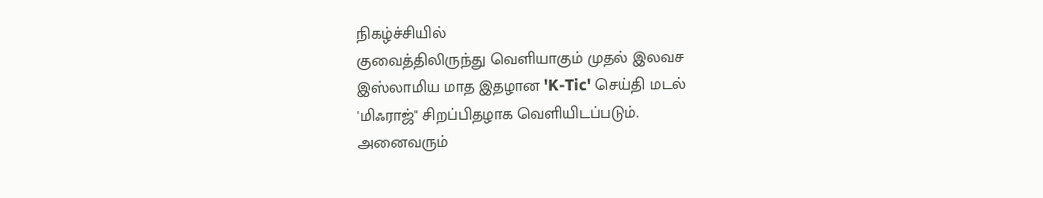நிகழ்ச்சியில்
குவைத்திலிருந்து வெளியாகும் முதல் இலவச
இஸ்லாமிய மாத இதழான 'K-Tic' செய்தி மடல்
'மிஃராஜ்" சிறப்பிதழாக வெளியிடப்படும்.
அனைவரும்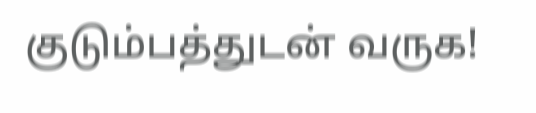குடும்பத்துடன் வருக!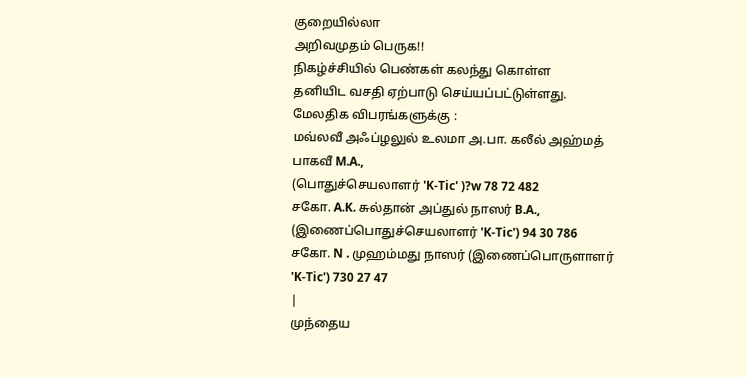குறையில்லா
அறிவமுதம் பெருக!!
நிகழ்ச்சியில் பெண்கள் கலந்து கொள்ள
தனியிட வசதி ஏற்பாடு செய்யப்பட்டுள்ளது.
மேலதிக விபரங்களுக்கு :
மவ்லவீ அஃப்ழலுல் உலமா அ.பா. கலீல் அஹ்மத்
பாகவீ M.A.,
(பொதுச்செயலாளர் 'K-Tic' )?w 78 72 482
சகோ. A.K. சுல்தான் அப்துல் நாஸர் B.A.,
(இணைப்பொதுச்செயலாளர் 'K-Tic') 94 30 786
சகோ. N . முஹம்மது நாஸர் (இணைப்பொருளாளர்
'K-Tic') 730 27 47
|
முந்தைய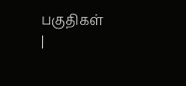பகுதிகள்
|